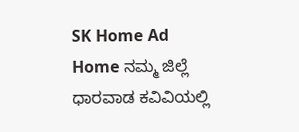SK Home Ad
Home ನಮ್ಮ ಜಿಲ್ಲೆ ಧಾರವಾಡ ಕವಿವಿಯಲ್ಲಿ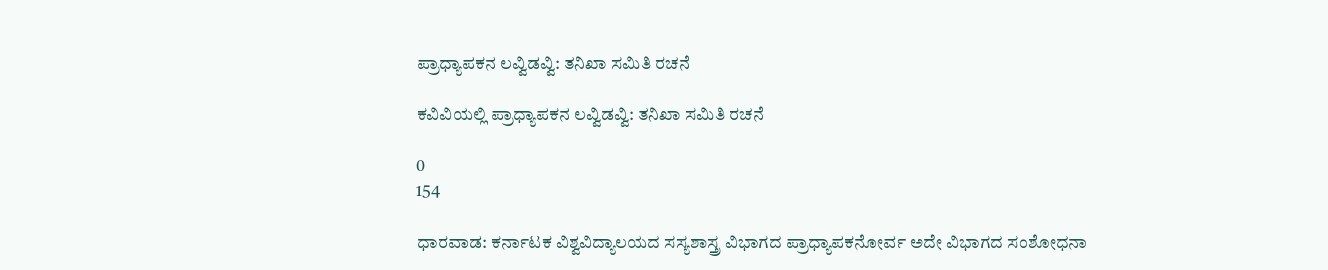ಪ್ರಾಧ್ಯಾಪಕನ ಲವ್ವಿಡವ್ವಿ: ತನಿಖಾ ಸಮಿತಿ ರಚನೆ

ಕವಿವಿಯಲ್ಲಿ ಪ್ರಾಧ್ಯಾಪಕನ ಲವ್ವಿಡವ್ವಿ: ತನಿಖಾ ಸಮಿತಿ ರಚನೆ

0
154

ಧಾರವಾಡ: ಕರ್ನಾಟಕ ವಿಶ್ವವಿದ್ಯಾಲಯದ ಸಸ್ಯಶಾಸ್ತ್ರ ವಿಭಾಗದ ಪ್ರಾಧ್ಯಾಪಕನೋರ್ವ ಅದೇ ವಿಭಾಗದ ಸಂಶೋಧನಾ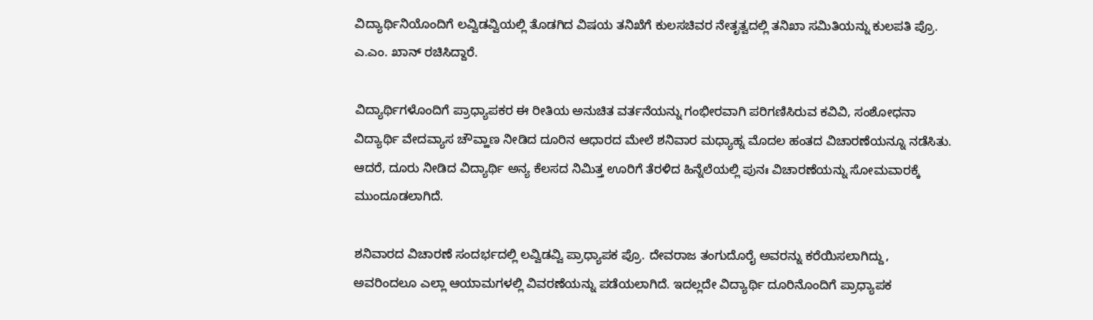ವಿದ್ಯಾರ್ಥಿನಿಯೊಂದಿಗೆ ಲವ್ವಿಡವ್ವಿಯಲ್ಲಿ ತೊಡಗಿದ ವಿಷಯ ತನಿಖೆಗೆ ಕುಲಸಚಿವರ ನೇತೃತ್ವದಲ್ಲಿ ತನಿಖಾ ಸಮಿತಿಯನ್ನು ಕುಲಪತಿ ಪ್ರೊ. ಎ.ಎಂ. ಖಾನ್ ರಚಿಸಿದ್ದಾರೆ.

ವಿದ್ಯಾರ್ಥಿಗಳೊಂದಿಗೆ ಪ್ರಾಧ್ಯಾಪಕರ ಈ ರೀತಿಯ ಅನುಚಿತ ವರ್ತನೆಯನ್ನು ಗಂಭೀರವಾಗಿ ಪರಿಗಣಿಸಿರುವ ಕವಿವಿ, ಸಂಶೋಧನಾ ವಿದ್ಯಾರ್ಥಿ ವೇದವ್ಯಾಸ ಚೌವ್ಹಾಣ ನೀಡಿದ ದೂರಿನ ಆಧಾರದ ಮೇಲೆ ಶನಿವಾರ ಮಧ್ಯಾಹ್ನ ಮೊದಲ ಹಂತದ ವಿಚಾರಣೆಯನ್ನೂ ನಡೆಸಿತು. ಆದರೆ, ದೂರು ನೀಡಿದ ವಿದ್ಯಾರ್ಥಿ ಅನ್ಯ ಕೆಲಸದ ನಿಮಿತ್ತ ಊರಿಗೆ ತೆರಳಿದ ಹಿನ್ನೆಲೆಯಲ್ಲಿ ಪುನಃ ವಿಚಾರಣೆಯನ್ನು ಸೋಮವಾರಕ್ಕೆ ಮುಂದೂಡಲಾಗಿದೆ.

ಶನಿವಾರದ ವಿಚಾರಣೆ ಸಂದರ್ಭದಲ್ಲಿ ಲವ್ವಿಡವ್ವಿ ಪ್ರಾಧ್ಯಾಪಕ ಪ್ರೊ. ದೇವರಾಜ ತಂಗುದೊರೈ ಅವರನ್ನು ಕರೆಯಿಸಲಾಗಿದ್ದು, ಅವರಿಂದಲೂ ಎಲ್ಲಾ ಆಯಾಮಗಳಲ್ಲಿ ವಿವರಣೆಯನ್ನು ಪಡೆಯಲಾಗಿದೆ. ಇದಲ್ಲದೇ ವಿದ್ಯಾರ್ಥಿ ದೂರಿನೊಂದಿಗೆ ಪ್ರಾಧ್ಯಾಪಕ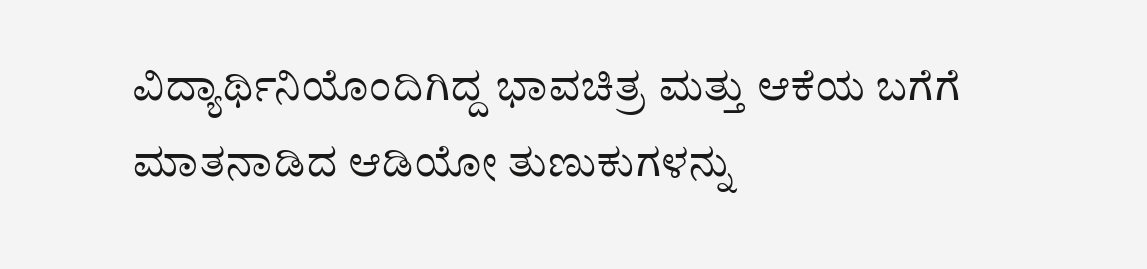ವಿದ್ಯಾರ್ಥಿನಿಯೊಂದಿಗಿದ್ದ ಭಾವಚಿತ್ರ ಮತ್ತು ಆಕೆಯ ಬಗೆಗೆ ಮಾತನಾಡಿದ ಆಡಿಯೋ ತುಣುಕುಗಳನ್ನು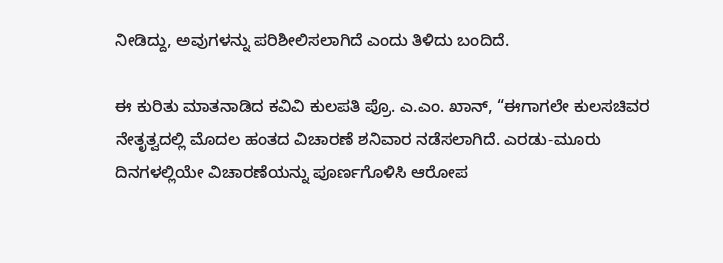ನೀಡಿದ್ದು, ಅವುಗಳನ್ನು ಪರಿಶೀಲಿಸಲಾಗಿದೆ ಎಂದು ತಿಳಿದು ಬಂದಿದೆ.

ಈ ಕುರಿತು ಮಾತನಾಡಿದ ಕವಿವಿ ಕುಲಪತಿ ಪ್ರೊ. ಎ.ಎಂ. ಖಾನ್, “ಈಗಾಗಲೇ ಕುಲಸಚಿವರ ನೇತೃತ್ವದಲ್ಲಿ ಮೊದಲ ಹಂತದ ವಿಚಾರಣೆ ಶನಿವಾರ ನಡೆಸಲಾಗಿದೆ. ಎರಡು-ಮೂರು ದಿನಗಳಲ್ಲಿಯೇ ವಿಚಾರಣೆಯನ್ನು ಪೂರ್ಣಗೊಳಿಸಿ ಆರೋಪ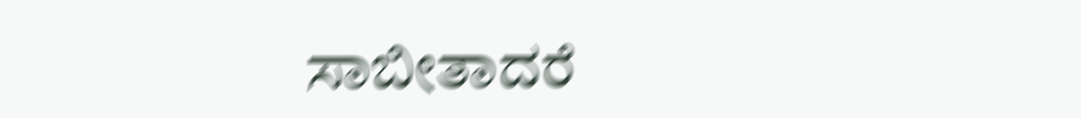ಸಾಬೀತಾದರೆ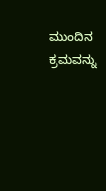ಮುಂದಿನ ಕ್ರಮವನ್ನು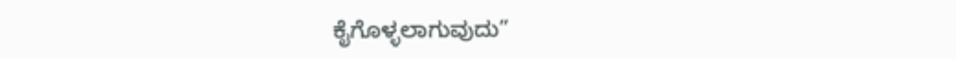ಕೈಗೊಳ್ಳಲಾಗುವುದು”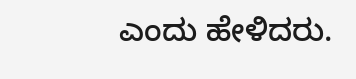ಎಂದು ಹೇಳಿದರು.